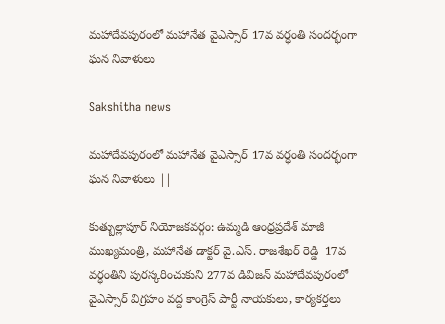మహాదేవపురంలో మహానేత వైఎస్సార్ 17వ వర్ధంతి సందర్భంగా ఘన నివాళులు

Sakshitha news

మహాదేవపురంలో మహానేత వైఎస్సార్ 17వ వర్ధంతి సందర్భంగా ఘన నివాళులు ||

కుత్బుల్లాపూర్ నియోజకవర్గం: ఉమ్మడి ఆంధ్రప్రదేశ్ మాజీ ముఖ్యమంత్రి, మహానేత డాక్టర్ వై.ఎస్. రాజశేఖర్ రెడ్డి  17వ వర్ధంతిని పురస్కరించుకుని 277వ డివిజన్ మహాదేవపురంలో వైఎస్సార్ విగ్రహం వద్ద కాంగ్రెస్ పార్టీ నాయకులు, కార్యకర్తలు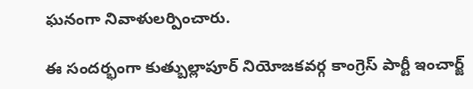ఘనంగా నివాళులర్పించారు.

ఈ సందర్భంగా కుత్బుల్లాపూర్ నియోజకవర్గ కాంగ్రెస్ పార్టీ ఇంచార్జ్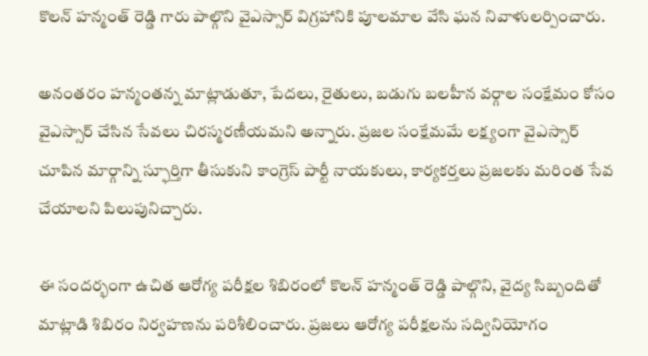కొలన్ హన్మంత్ రెడ్డి గారు పాల్గొని వైఎస్సార్ విగ్రహానికి పూలమాల వేసి ఘన నివాళులర్పించారు.

అనంతరం హన్మంతన్న మాట్లాడుతూ, పేదలు, రైతులు, బడుగు బలహీన వర్గాల సంక్షేమం కోసం వైఎస్సార్ చేసిన సేవలు చిరస్మరణీయమని అన్నారు. ప్రజల సంక్షేమమే లక్ష్యంగా వైఎస్సార్ చూపిన మార్గాన్ని స్ఫూర్తిగా తీసుకుని కాంగ్రెస్ పార్టీ నాయకులు, కార్యకర్తలు ప్రజలకు మరింత సేవ చేయాలని పిలుపునిచ్చారు.

ఈ సందర్భంగా ఉచిత ఆరోగ్య పరీక్షల శిబిరంలో కొలన్ హన్మంత్ రెడ్డి పాల్గొని, వైద్య సిబ్బందితో మాట్లాడి శిబిరం నిర్వహణను పరిశీలించారు. ప్రజలు ఆరోగ్య పరీక్షలను సద్వినియోగం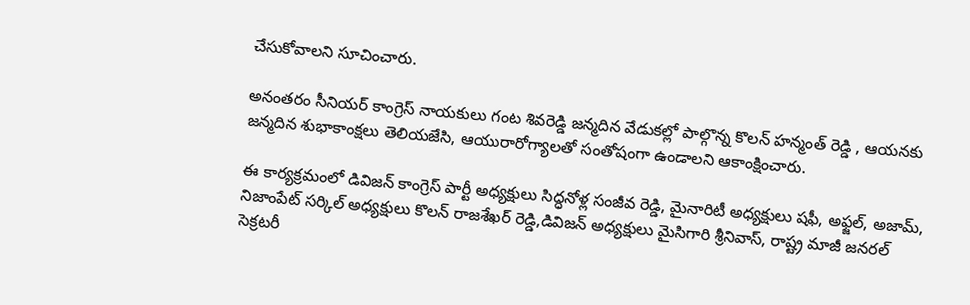చేసుకోవాలని సూచించారు.

అనంతరం సీనియర్ కాంగ్రెస్ నాయకులు గంట శివరెడ్డి జన్మదిన వేడుకల్లో పాల్గొన్న కొలన్ హన్మంత్ రెడ్డి , ఆయనకు జన్మదిన శుభాకాంక్షలు తెలియజేసి, ఆయురారోగ్యాలతో సంతోషంగా ఉండాలని ఆకాంక్షించారు.

ఈ కార్యక్రమంలో డివిజన్ కాంగ్రెస్ పార్టీ అధ్యక్షులు సిద్ధనోళ్ల సంజీవ రెడ్డి, మైనారిటీ అధ్యక్షులు షఫీ, అఫ్జల్, అజామ్, నిజాంపేట్ సర్కిల్ అధ్యక్షులు కొలన్ రాజశేఖర్ రెడ్డి,డివిజన్ అధ్యక్షులు మైసిగారి శ్రీనివాస్, రాష్ట్ర మాజీ జనరల్ సెక్రటరీ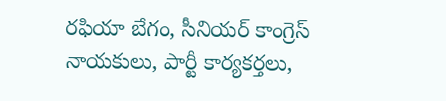రఫియా బేగం, సీనియర్ కాంగ్రెస్ నాయకులు, పార్టీ కార్యకర్తలు,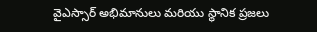వైఎస్సార్ అభిమానులు మరియు స్థానిక ప్రజలు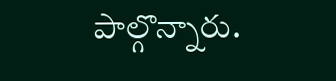పాల్గొన్నారు.